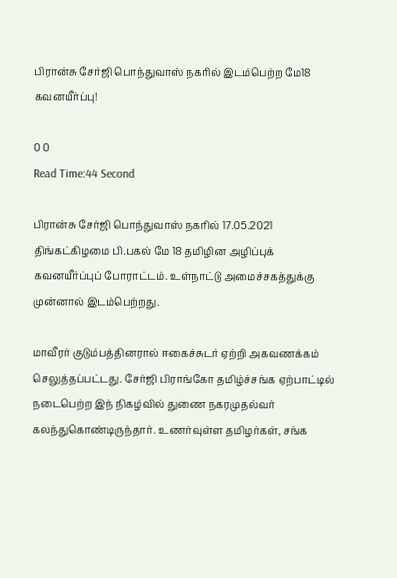பிரான்சு சேர்ஜி பொந்துவாஸ் நகரில் இடம்பெற்ற மே18 கவனயீர்ப்பு!

0 0
Read Time:44 Second

பிரான்சு சேர்ஜி பொந்துவாஸ் நகரில் 17.05.2021 திங்கட்கிழமை பி.பகல் மே 18 தமிழின அழிப்புக் கவனயீர்ப்புப் போராட்டம். உள்நாட்டு அமைச்சகத்துக்கு முன்னால் இடம்பெற்றது.

மாவீரர் குடும்பத்தினரால் ஈகைச்சுடர் ஏற்றி அகவணக்கம் செலுத்தப்பட்டது. சேர்ஜி பிராங்கோ தமிழ்ச்சங்க ஏற்பாட்டில் நடைபெற்ற இந் நிகழ்வில் துணை நகரமுதல்வர் கலந்துகொண்டிருந்தார். உணர்வுள்ள தமிழர்கள், சங்க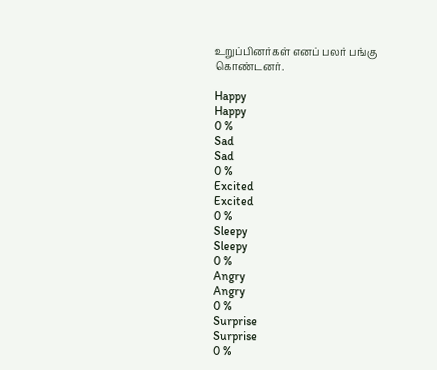உறுப்பினர்கள் எனப் பலர் பங்கு கொண்டனர்.

Happy
Happy
0 %
Sad
Sad
0 %
Excited
Excited
0 %
Sleepy
Sleepy
0 %
Angry
Angry
0 %
Surprise
Surprise
0 %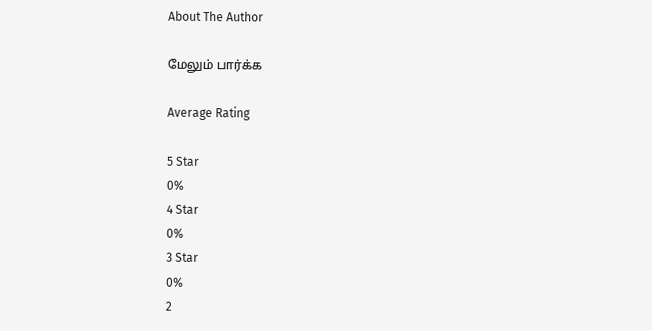About The Author

மேலும் பார்க்க

Average Rating

5 Star
0%
4 Star
0%
3 Star
0%
2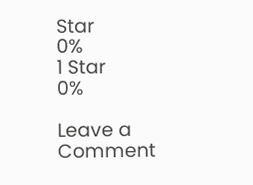Star
0%
1 Star
0%

Leave a Comment